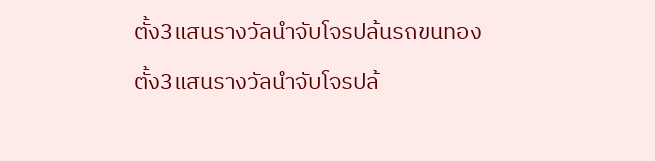ตั้ง3แสนรางวัลนำจับโจรปล้นรถขนทอง

ตั้ง3แสนรางวัลนำจับโจรปล้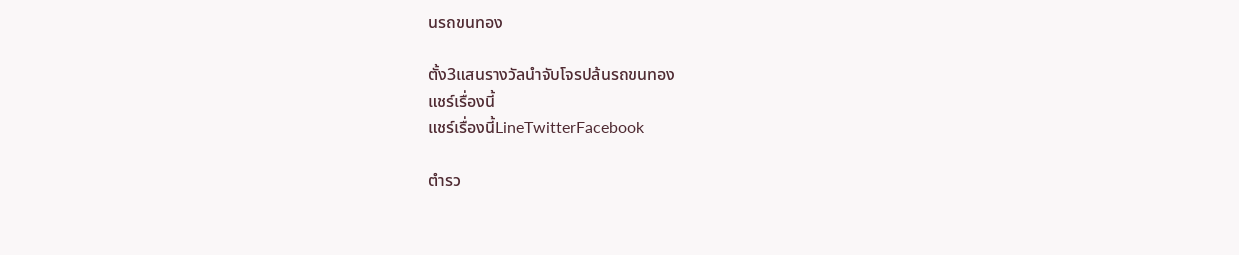นรถขนทอง

ตั้ง3แสนรางวัลนำจับโจรปล้นรถขนทอง
แชร์เรื่องนี้
แชร์เรื่องนี้LineTwitterFacebook

ตำรว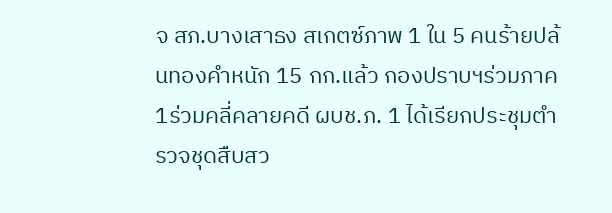จ สภ.บางเสาธง สเกตซ์ภาพ 1 ใน 5 คนร้ายปล้นทองคำหนัก 15 กก.แล้ว กองปราบฯร่วมภาค1ร่วมคลี่คลายคดี ผบช.ภ. 1 ได้เรียกประชุมตำรวจชุดสืบสว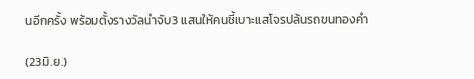นอีกครั้ง พร้อมตั้งรางวัลนำจับ3 แสนให้คนชี้เบาะแสโจรปล้นรถขนทองคำ

(23มิ.ย.)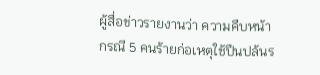ผู้สื่อข่าวรายงานว่า ความคืบหน้ากรณี 5 คนร้ายก่อเหตุใช้ปืนปล้นร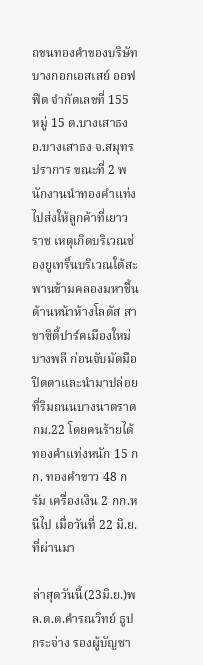ถขนทองคำของบริษัท บางกอกเอสเสย์ ออฟฟิต จำกัดเลขที่ 155 หมู่ 15 ต.บางเสาธง อ.บางเสาธง จ.สมุทรปราการ ขณะที่ 2 พนักงานนำทองคำแท่ง ไปส่งให้ลูกค้าที่เยาวราช เหตุเกิดบริเวณช่องยูเทริ์นบริเวณใต้สะพานข้ามคลองมหาชื้นด้านหน้าห้างโลตัส สาขาซิตี้ปาร์คเมืองใหม่บางพลี ก่อนจับมัดมือปิดตาและนำมาปล่อยที่ริมถนนบางนาตราด กม.22 โดยคนร้ายได้ทองคำแท่งหนัก 15 กก. ทองคำขาว 48 กรัม เครื่องเงิน 2 กก.หนีไป เมื่อวันที่ 22 มิ.ย.ที่ผ่านมา

ล่าสุดวันนี้(23มิ.ย.)พล.ต.ต.คำรณวิทย์ ธูปกระจ่าง รองผู้บัญชา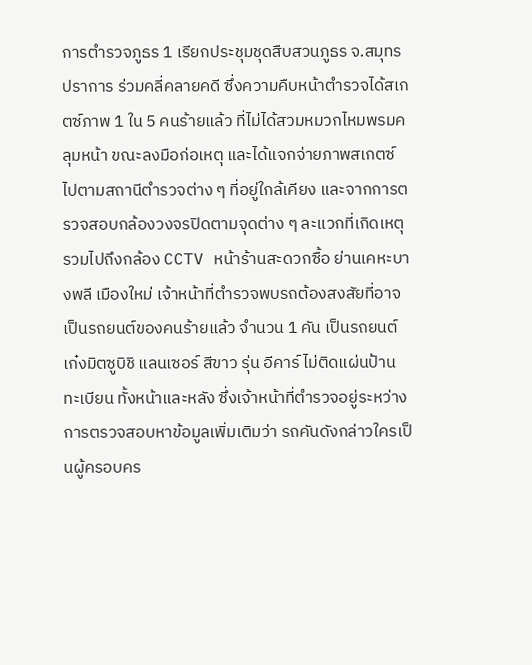การตำรวจภูธร 1 เรียกประชุมชุดสืบสวนภูธร จ.สมุทรปราการ ร่วมคลี่คลายคดี ซึ่งความคืบหน้าตำรวจได้สเกตซ์ภาพ 1 ใน 5 คนร้ายแล้ว ที่ไม่ได้สวมหมวกไหมพรมคลุมหน้า ขณะลงมือก่อเหตุ และได้แจกจ่ายภาพสเกตซ์ไปตามสถานีตำรวจต่าง ๆ ที่อยู่ใกล้เคียง และจากการตรวจสอบกล้องวงจรปิดตามจุดต่าง ๆ ละแวกที่เกิดเหตุ รวมไปถึงกล้อง CCTV หน้าร้านสะดวกซื้อ ย่านเคหะบางพลี เมืองใหม่ เจ้าหน้าที่ตำรวจพบรถต้องสงสัยที่อาจเป็นรถยนต์ของคนร้ายแล้ว จำนวน 1 คัน เป็นรถยนต์เก๋งมิตซูบิชิ แลนเซอร์ สีขาว รุ่น อีคาร์ ไม่ติดแผ่นป้านทะเบียน ทั้งหน้าและหลัง ซึ่งเจ้าหน้าที่ตำรวจอยู่ระหว่างการตรวจสอบหาข้อมูลเพิ่มเติมว่า รถคันดังกล่าวใครเป็นผู้ครอบคร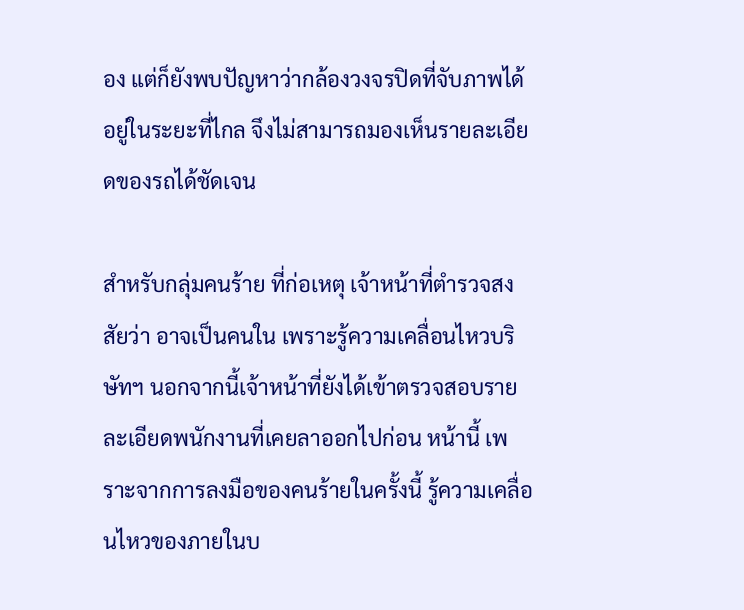อง แต่ก็ยังพบปัญหาว่ากล้องวงจรปิดที่จับภาพได้ อยู่ในระยะที่ไกล จึงไม่สามารถมองเห็นรายละเอียดของรถได้ชัดเจน

สำหรับกลุ่มคนร้าย ที่ก่อเหตุ เจ้าหน้าที่ตำรวจสงสัยว่า อาจเป็นคนใน เพราะรู้ความเคลื่อนไหวบริษัทฯ นอกจากนี้เจ้าหน้าที่ยังได้เข้าตรวจสอบรายละเอียดพนักงานที่เคยลาออกไปก่อน หน้านี้ เพราะจากการลงมือของคนร้ายในครั้งนี้ รู้ความเคลื่อนไหวของภายในบ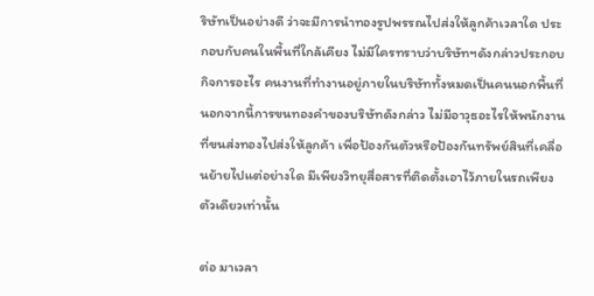ริษัทเป็นอย่างดี ว่าจะมีการนำทองรูปพรรณไปส่งให้ลูกค้าเวลาใด ประกอบกับคนในพื้นที่ใกล้เคียง ไม่มีใครทราบว่าบริษัทฯดังกล่าวประกอบกิจการอะไร คนงานที่ทำงานอยู่ภายในบริษัททั้งหมดเป็นคนนอกพื้นที่ นอกจากนี้การขนทองคำของบริษัทดังกล่าว ไม่มีอาวุธอะไรให้พนักงานที่ขนส่งทองไปส่งให้ลูกค้า เพื่อป้องกันตัวหรือป้องกันทรัพย์สินที่เคลื่อนย้ายไปแต่อย่างใด มีเพียงวิทยุสื่อสารที่ติดตั้งเอาไว้ภายในรถเพียงตัวเดียวเท่านั้น

ต่อ มาเวลา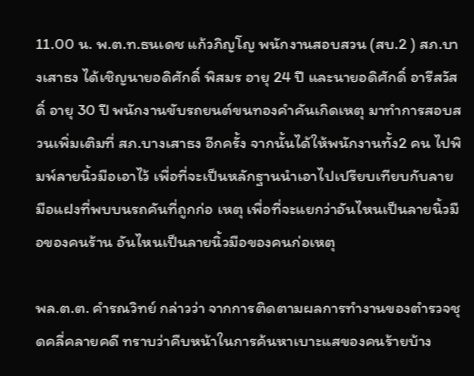11.00 น. พ.ต.ท.ธนเดช แก้วภิญโญ พนักงานสอบสวน (สบ.2 ) สภ.บางเสาธง ได้เชิญนายอดิศักดิ์ พิสมร อายุ 24 ปี และนายอดิศักดิ์ อารีสวัสดิ์ อายุ 30 ปี พนักงานขับรถยนต์ขนทองคำคันเกิดเหตุ มาทำการสอบสวนเพิ่มเติมที่ สภ.บางเสาธง อีกครั้ง จากนั้นได้ให้พนักงานทั้ง2 คน ไปพิมพ์ลายนิ้วมือเอาไว้ เพื่อที่จะเป็นหลักฐานนำเอาไปเปรียบเทียบกับลายมือแฝงที่พบบนรถคันที่ถูกก่อ เหตุ เพื่อที่จะแยกว่าอันไหนเป็นลายนิ้วมือของคนร้าน อันไหนเป็นลายนิ้วมือของคนก่อเหตุ

พล.ต.ต. คำรณวิทย์ กล่าวว่า จากการติดตามผลการทำงานของตำรวจชุดคลี่คลายคดี ทราบว่าคืบหน้าในการค้นหาเบาะแสของคนร้ายบ้าง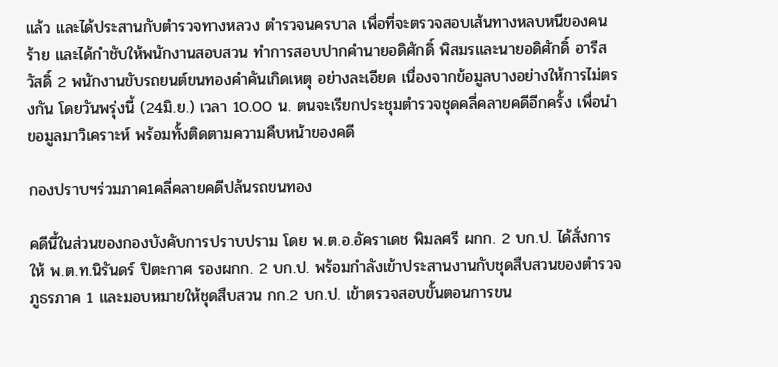แล้ว และได้ประสานกับตำรวจทางหลวง ตำรวจนครบาล เพื่อที่จะตรวจสอบเส้นทางหลบหนีของคนร้าย และได้กำชับให้พนักงานสอบสวน ทำการสอบปากคำนายอดิศักดิ์ พิสมรและนายอดิศักดิ์ อารีสวัสดิ์ 2 พนักงานขับรถยนต์ขนทองคำคันเกิดเหตุ อย่างละเอียด เนื่องจากข้อมูลบางอย่างให้การไม่ตรงกัน โดยวันพรุ่งนี้ (24มิ.ย.) เวลา 10.00 น. ตนจะเรียกประชุมตำรวจชุดคลี่คลายคดีอีกครั้ง เพื่อนำขอมูลมาวิเคราะห์ พร้อมทั้งติดตามความคืบหน้าของคดี

กองปราบฯร่วมภาค1คลี่คลายคดีปล้นรถขนทอง

คดีนี้ในส่วนของกองบังคับการปราบปราม โดย พ.ต.อ.อัคราเดช พิมลศรี ผกก. 2 บก.ป. ได้สั่งการให้ พ.ต.ท.นิรันดร์ ปิตะกาศ รองผกก. 2 บก.ป. พร้อมกำลังเข้าประสานงานกับชุดสืบสวนของตำรวจภูธรภาค 1 และมอบหมายให้ชุดสืบสวน กก.2 บก.ป. เข้าตรวจสอบขั้นตอนการขน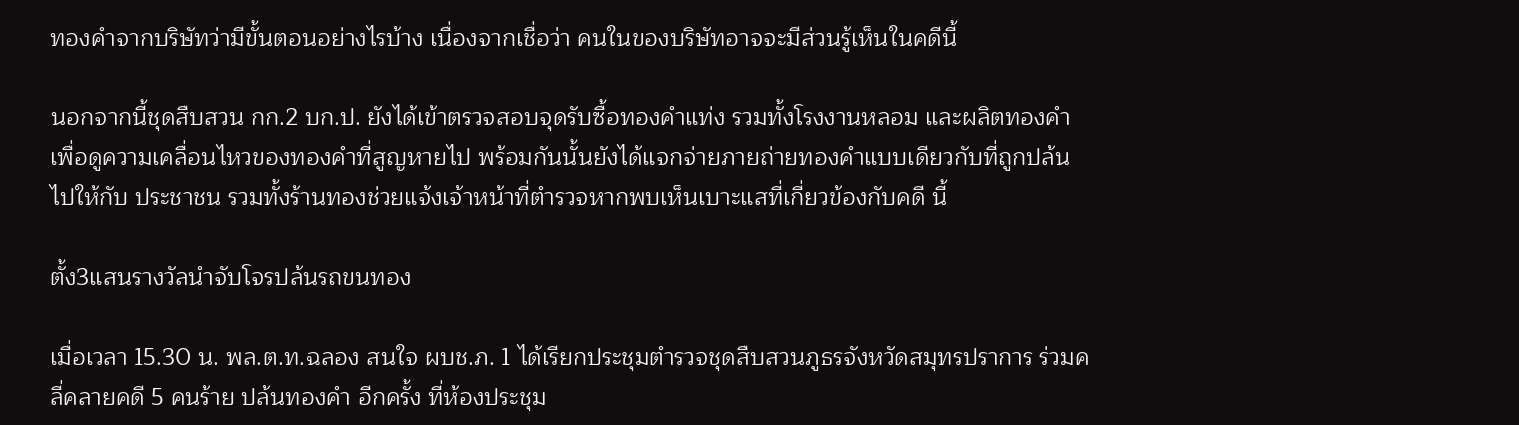ทองคำจากบริษัทว่ามีขั้นตอนอย่างไรบ้าง เนื่องจากเชื่อว่า คนในของบริษัทอาจจะมีส่วนรู้เห็นในคดีนี้

นอกจากนี้ชุดสืบสวน กก.2 บก.ป. ยังได้เข้าตรวจสอบจุดรับซื้อทองคำแท่ง รวมทั้งโรงงานหลอม และผลิตทองคำ เพื่อดูความเคลื่อนไหวของทองคำที่สูญหายไป พร้อมกันนั้นยังได้แจกจ่ายภายถ่ายทองคำแบบเดียวกับที่ถูกปล้นไปให้กับ ประชาชน รวมทั้งร้านทองช่วยแจ้งเจ้าหน้าที่ตำรวจหากพบเห็นเบาะแสที่เกี่ยวข้องกับคดี นี้

ตั้ง3แสนรางวัลนำจับโจรปล้นรถขนทอง

เมื่อเวลา 15.30 น. พล.ต.ท.ฉลอง สนใจ ผบช.ภ. 1 ได้เรียกประชุมตำรวจชุดสืบสวนภูธรจังหวัดสมุทรปราการ ร่วมคลี่คลายคดี 5 คนร้าย ปล้นทองคำ อีกครั้ง ที่ห้องประชุม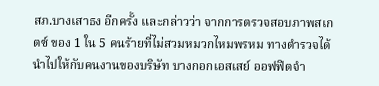สภ.บางเสาธง อีกครั้ง และกล่าวว่า จากการตรวจสอบภาพสเกตซ์ ของ 1 ใน 5 คนร้ายที่ไม่สวมหมวกไหมพรหม ทางตำรวจได้นำไปให้กับคนงานของบริษัท บางกอกเอสเสย์ ออฟฟิตจำ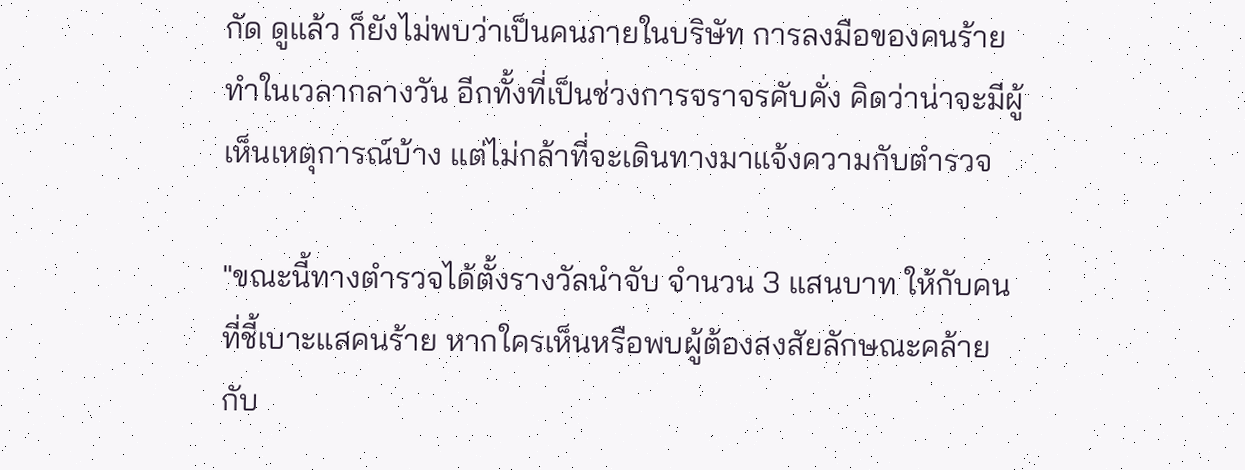กัด ดูแล้ว ก็ยังไม่พบว่าเป็นคนภายในบริษัท การลงมือของคนร้ายทำในเวลากลางวัน อีกทั้งที่เป็นช่วงการจราจรคับคั่ง คิดว่าน่าจะมีผู้เห็นเหตุการณ์บ้าง แต่ไม่กล้าที่จะเดินทางมาแจ้งความกับตำรวจ

"ขณะนี้ทางตำรวจได้ตั้งรางวัลนำจับ จำนวน 3 แสนบาท ให้กับคนที่ชี้เบาะแสคนร้าย หากใครเห็นหรือพบผู้ต้องสงสัยลักษณะคล้ายกับ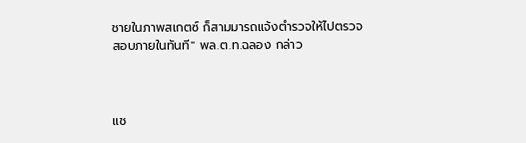ชายในภาพสเกตซ์ ก็สามมารถแจ้งตำรวจให้ไปตรวจสอบภายในทันที" พล.ต.ท.ฉลอง กล่าว



แช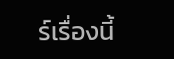ร์เรื่องนี้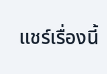แชร์เรื่องนี้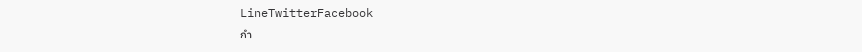LineTwitterFacebook
กำ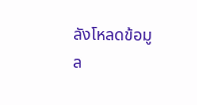ลังโหลดข้อมูล